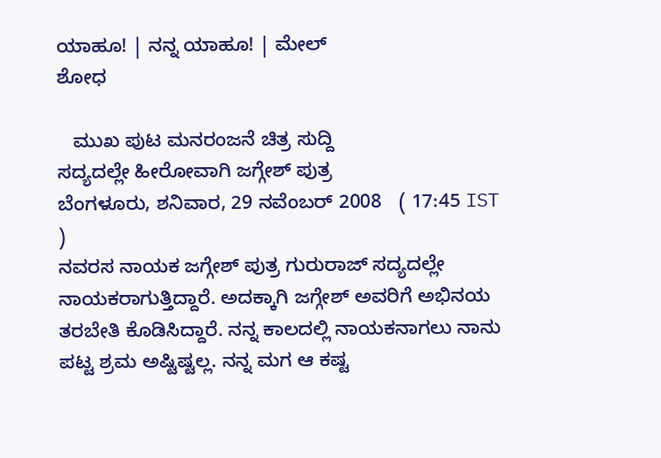ಯಾಹೂ! | ನನ್ನ ಯಾಹೂ! | ಮೇಲ್
ಶೋಧ

   ಮುಖ ಪುಟ ಮನರಂಜನೆ ಚಿತ್ರ ಸುದ್ದಿ
ಸದ್ಯದಲ್ಲೇ ಹೀರೋವಾಗಿ ಜಗ್ಗೇಶ್ ಪುತ್ರ
ಬೆಂಗಳೂರು, ಶನಿವಾರ, 29 ನವೆಂಬರ್ 2008   ( 17:45 IST )
ನವರಸ ನಾಯಕ ಜಗ್ಗೇಶ್ ಪುತ್ರ ಗುರುರಾಜ್ ಸದ್ಯದಲ್ಲೇ ನಾಯಕರಾಗುತ್ತಿದ್ದಾರೆ. ಅದಕ್ಕಾಗಿ ಜಗ್ಗೇಶ್ ಅವರಿಗೆ ಅಭಿನಯ ತರಬೇತಿ ಕೊಡಿಸಿದ್ದಾರೆ. ನನ್ನ ಕಾಲದಲ್ಲಿ ನಾಯಕನಾಗಲು ನಾನು ಪಟ್ಟ ಶ್ರಮ ಅಷ್ಟಿಷ್ಟಲ್ಲ. ನನ್ನ ಮಗ ಆ ಕಷ್ಟ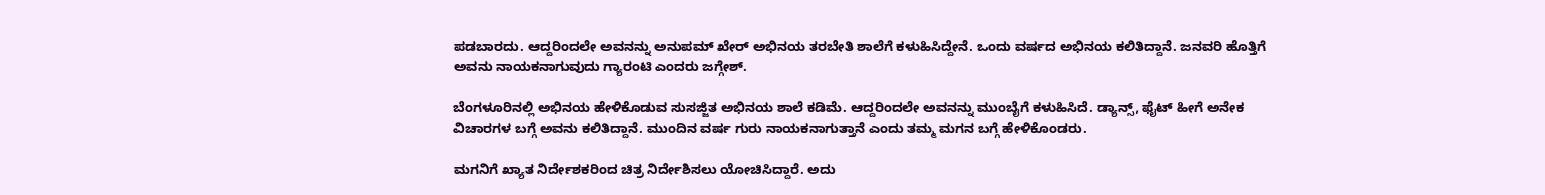ಪಡಬಾರದು. ಆದ್ದರಿಂದಲೇ ಅವನನ್ನು ಅನುಪಮ್ ಖೇರ್ ಅಭಿನಯ ತರಬೇತಿ ಶಾಲೆಗೆ ಕಳುಹಿಸಿದ್ದೇನೆ. ಒಂದು ವರ್ಷದ ಅಭಿನಯ ಕಲಿತಿದ್ದಾನೆ. ಜನವರಿ ಹೊತ್ತಿಗೆ ಅವನು ನಾಯಕನಾಗುವುದು ಗ್ಯಾರಂಟಿ ಎಂದರು ಜಗ್ಗೇಶ್.

ಬೆಂಗಳೂರಿನಲ್ಲಿ ಅಭಿನಯ ಹೇಳಿಕೊಡುವ ಸುಸಜ್ಜಿತ ಅಭಿನಯ ಶಾಲೆ ಕಡಿಮೆ. ಆದ್ದರಿಂದಲೇ ಅವನನ್ನು ಮುಂಬೈಗೆ ಕಳುಹಿಸಿದೆ. ಡ್ಯಾನ್ಸ್, ಫೈಟ್ ಹೀಗೆ ಅನೇಕ ವಿಚಾರಗಳ ಬಗ್ಗೆ ಅವನು ಕಲಿತಿದ್ದಾನೆ. ಮುಂದಿನ ವರ್ಷ ಗುರು ನಾಯಕನಾಗುತ್ತಾನೆ ಎಂದು ತಮ್ಮ ಮಗನ ಬಗ್ಗೆ ಹೇಳಿಕೊಂಡರು.

ಮಗನಿಗೆ ಖ್ಯಾತ ನಿರ್ದೇಶಕರಿಂದ ಚಿತ್ರ ನಿರ್ದೇಶಿಸಲು ಯೋಚಿಸಿದ್ದಾರೆ. ಅದು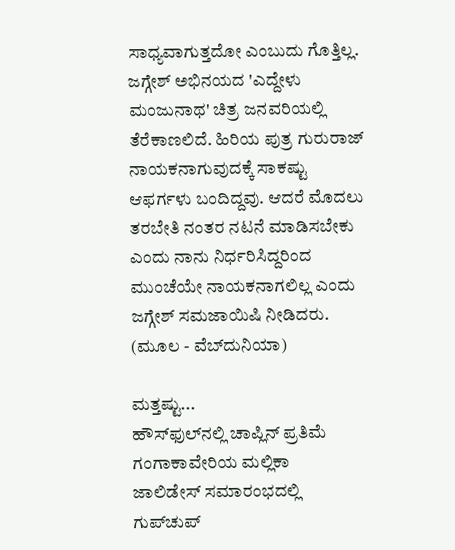ಸಾಧ್ಯವಾಗುತ್ತದೋ ಎಂಬುದು ಗೊತ್ತಿಲ್ಲ. ಜಗ್ಗೇಶ್ ಅಭಿನಯದ 'ಎದ್ದೇಳು ಮಂಜುನಾಥ' ಚಿತ್ರ ಜನವರಿಯಲ್ಲಿ ತೆರೆಕಾಣಲಿದೆ. ಹಿರಿಯ ಪುತ್ರ ಗುರುರಾಜ್ ನಾಯಕನಾಗುವುದಕ್ಕೆ ಸಾಕಷ್ಟು ಆಫರ್ಗಳು ಬಂದಿದ್ದವು. ಆದರೆ ಮೊದಲು ತರಬೇತಿ ನಂತರ ನಟನೆ ಮಾಡಿಸಬೇಕು ಎಂದು ನಾನು ನಿರ್ಧರಿಸಿದ್ದರಿಂದ ಮುಂಚೆಯೇ ನಾಯಕನಾಗಲಿಲ್ಲ ಎಂದು ಜಗ್ಗೇಶ್ ಸಮಜಾಯಿಷಿ ನೀಡಿದರು.
(ಮೂಲ - ವೆಬ್‌ದುನಿಯಾ)

ಮತ್ತಷ್ಟು...
ಹೌಸ್‌ಫುಲ್‌ನಲ್ಲಿ ಚಾಪ್ಲಿನ್ ಪ್ರತಿಮೆ
ಗಂಗಾಕಾವೇರಿಯ ಮಲ್ಲಿಕಾ
ಜಾಲಿಡೇಸ್ ಸಮಾರಂಭದಲ್ಲಿ ಗುಪ್‌ಚುಪ್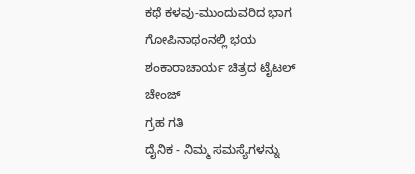ಕಥೆ ಕಳವು-ಮುಂದುವರಿದ ಭಾಗ
ಗೋಪಿನಾಥಂನಲ್ಲಿ ಭಯ
ಶಂಕಾರಾಚಾರ್ಯ ಚಿತ್ರದ ಟೈಟಲ್ ಚೇಂಜ್
ಗ್ರಹ ಗತಿ
ದೈನಿಕ - ನಿಮ್ಮ ಸಮಸ್ಯೆಗಳನ್ನು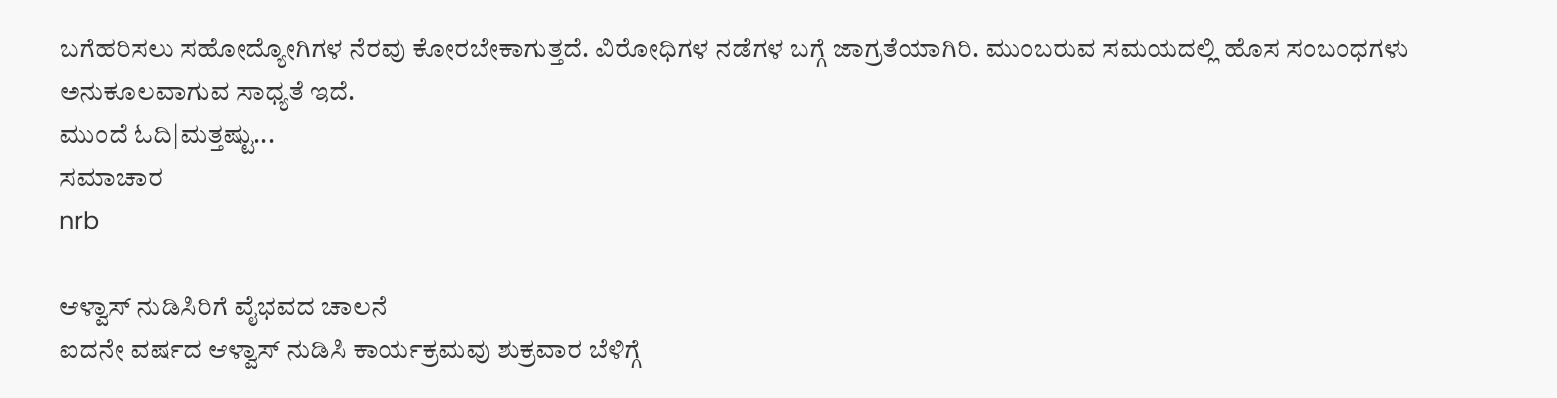ಬಗೆಹರಿಸಲು ಸಹೋದ್ಯೋಗಿಗಳ ನೆರವು ಕೋರಬೇಕಾಗುತ್ತದೆ. ವಿರೋಧಿಗಳ ನಡೆಗಳ ಬಗ್ಗೆ ಜಾಗ್ರತೆಯಾಗಿರಿ. ಮುಂಬರುವ ಸಮಯದಲ್ಲಿ ಹೊಸ ಸಂಬಂಧಗಳು ಅನುಕೂಲವಾಗುವ ಸಾಧ್ಯತೆ ಇದೆ.
ಮುಂದೆ ಓದಿ|ಮತ್ತಷ್ಟು...
ಸಮಾಚಾರ
nrb

ಆಳ್ವಾಸ್ ನುಡಿಸಿರಿಗೆ ವೈಭವದ ಚಾಲನೆ
ಐದನೇ ವರ್ಷದ ಆಳ್ವಾಸ್ ನುಡಿಸಿ ಕಾರ್ಯಕ್ರಮವು ಶುಕ್ರವಾರ ಬೆಳಿಗ್ಗೆ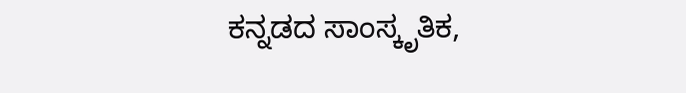ಕನ್ನಡದ ಸಾಂಸ್ಕೃತಿಕ,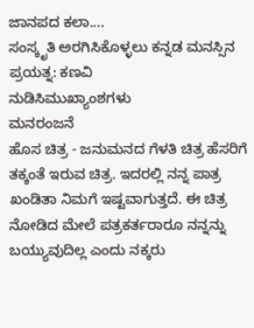ಜಾನಪದ ಕಲಾ....
ಸಂಸ್ಕೃತಿ ಅರಗಿಸಿಕೊಳ್ಳಲು ಕನ್ನಡ ಮನಸ್ಸಿನ ಪ್ರಯತ್ನ: ಕಣವಿ
ನುಡಿಸಿಮುಖ್ಯಾಂಶಗಳು
ಮನರಂಜನೆ
ಹೊಸ ಚಿತ್ರ - ಜನುಮನದ ಗೆಳತಿ ಚಿತ್ರ ಹೆಸರಿಗೆ ತಕ್ಕಂತೆ ಇರುವ ಚಿತ್ರ. ಇದರಲ್ಲಿ ನನ್ನ ಪಾತ್ರ ಖಂಡಿತಾ ನಿಮಗೆ ಇಷ್ಟವಾಗುತ್ತದೆ. ಈ ಚಿತ್ರ ನೋಡಿದ ಮೇಲೆ ಪತ್ರಕರ್ತರಾರೂ ನನ್ನನ್ನು ಬಯ್ಯುವುದಿಲ್ಲ ಎಂದು ನಕ್ಕರು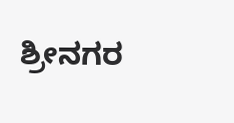ಶ್ರೀನಗರ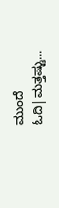ಮುಂದೆ ಓದಿ|ಮತ್ತಷ್ಟು...